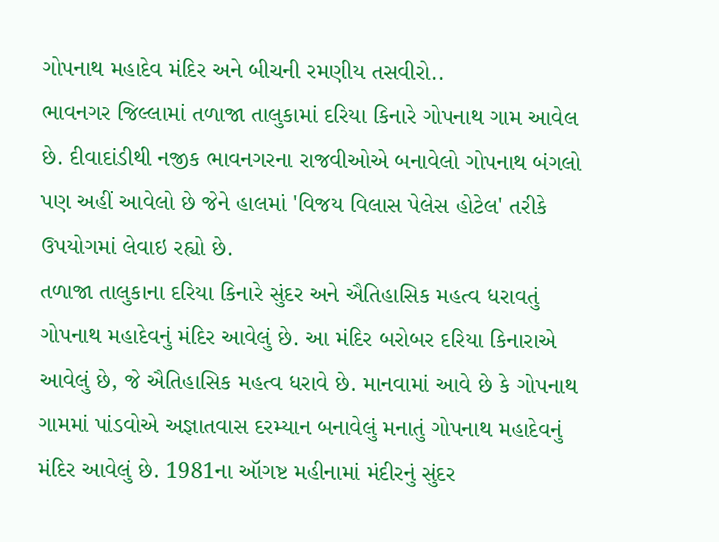ગોપનાથ મહાદેવ મંદિર અને બીચની રમણીય તસવીરો..
ભાવનગર જિલ્લામાં તળાજા તાલુકામાં દરિયા કિનારે ગોપનાથ ગામ આવેલ છે. દીવાદાંડીથી નજીક ભાવનગરના રાજવીઓએ બનાવેલો ગોપનાથ બંગલો પણ અહીં આવેલો છે જેને હાલમાં 'વિજય વિલાસ પેલેસ હોટેલ' તરીકે ઉપયોગમાં લેવાઇ રહ્યો છે.
તળાજા તાલુકાના દરિયા કિનારે સુંદર અને ઐતિહાસિક મહત્વ ધરાવતું ગોપનાથ મહાદેવનું મંદિર આવેલું છે. આ મંદિર બરોબર દરિયા કિનારાએ આવેલું છે, જે ઐતિહાસિક મહત્વ ધરાવે છે. માનવામાં આવે છે કે ગોપનાથ ગામમાં પાંડવોએ અજ્ઞાતવાસ દરમ્યાન બનાવેલું મનાતું ગોપનાથ મહાદેવનું મંદિર આવેલું છે. 1981ના ઑગષ્ટ મહીનામાં મંદીરનું સુંદર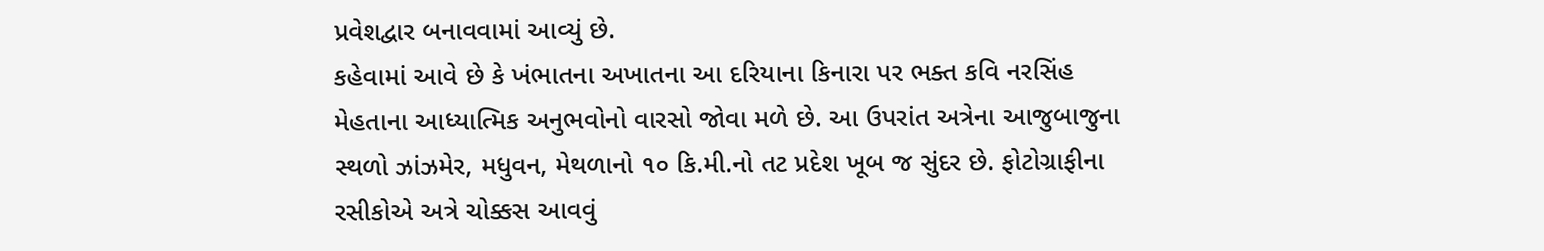પ્રવેશદ્વાર બનાવવામાં આવ્યું છે.
કહેવામાં આવે છે કે ખંભાતના અખાતના આ દરિયાના કિનારા પર ભક્ત કવિ નરસિંહ મેહતાના આધ્યાત્મિક અનુભવોનો વારસો જોવા મળે છે. આ ઉપરાંત અત્રેના આજુબાજુના સ્થળો ઝાંઝમેર, મધુવન, મેથળાનો ૧૦ કિ.મી.નો તટ પ્રદેશ ખૂબ જ સુંદર છે. ફોટોગ્રાફીના રસીકોએ અત્રે ચોક્કસ આવવું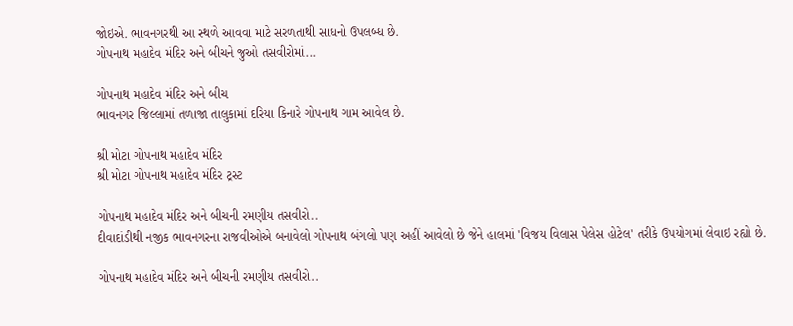જોઇએ. ભાવનગરથી આ સ્થળે આવવા માટે સરળતાથી સાધનો ઉપલબ્ધ છે.
ગોપનાથ મહાદેવ મંદિર અને બીચને જુઓ તસવીરોમાં...

ગોપનાથ મહાદેવ મંદિર અને બીચ
ભાવનગર જિલ્લામાં તળાજા તાલુકામાં દરિયા કિનારે ગોપનાથ ગામ આવેલ છે.

શ્રી મોટા ગોપનાથ મહાદેવ મંદિર
શ્રી મોટા ગોપનાથ મહાદેવ મંદિર ટ્રસ્ટ

ગોપનાથ મહાદેવ મંદિર અને બીચની રમણીય તસવીરો..
દીવાદાંડીથી નજીક ભાવનગરના રાજવીઓએ બનાવેલો ગોપનાથ બંગલો પણ અહીં આવેલો છે જેને હાલમાં 'વિજય વિલાસ પેલેસ હોટેલ' તરીકે ઉપયોગમાં લેવાઇ રહ્યો છે.

ગોપનાથ મહાદેવ મંદિર અને બીચની રમણીય તસવીરો..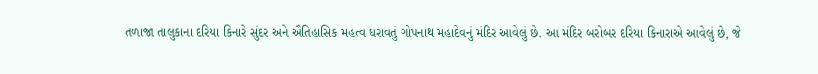તળાજા તાલુકાના દરિયા કિનારે સુંદર અને ઐતિહાસિક મહત્વ ધરાવતું ગોપનાથ મહાદેવનું મંદિર આવેલું છે. આ મંદિર બરોબર દરિયા કિનારાએ આવેલું છે, જે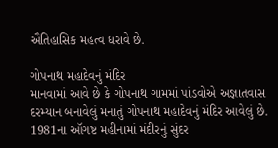ઐતિહાસિક મહત્વ ધરાવે છે.

ગોપનાથ મહાદેવનું મંદિર
માનવામાં આવે છે કે ગોપનાથ ગામમાં પાંડવોએ અજ્ઞાતવાસ દરમ્યાન બનાવેલું મનાતું ગોપનાથ મહાદેવનું મંદિર આવેલું છે. 1981ના ઑગષ્ટ મહીનામાં મંદીરનું સુંદર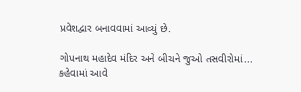પ્રવેશદ્વાર બનાવવામાં આવ્યું છે.

ગોપનાથ મહાદેવ મંદિર અને બીચને જુઓ તસવીરોમાં...
કહેવામાં આવે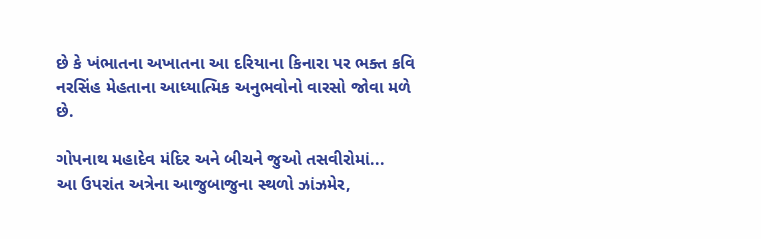છે કે ખંભાતના અખાતના આ દરિયાના કિનારા પર ભક્ત કવિ નરસિંહ મેહતાના આધ્યાત્મિક અનુભવોનો વારસો જોવા મળે છે.

ગોપનાથ મહાદેવ મંદિર અને બીચને જુઓ તસવીરોમાં...
આ ઉપરાંત અત્રેના આજુબાજુના સ્થળો ઝાંઝમેર,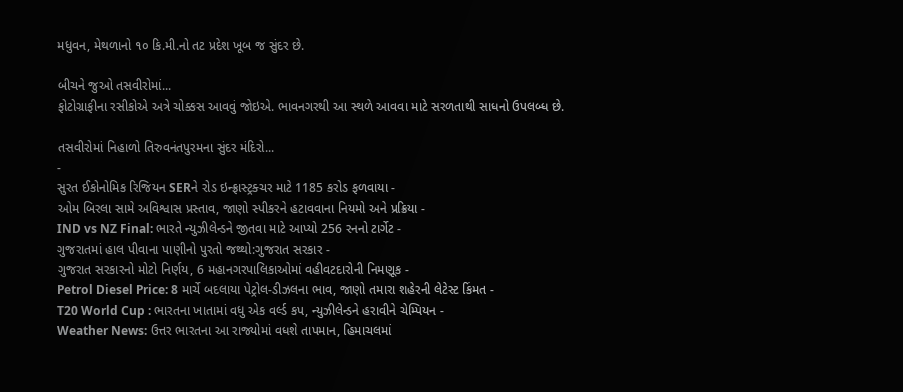મધુવન, મેથળાનો ૧૦ કિ.મી.નો તટ પ્રદેશ ખૂબ જ સુંદર છે.

બીચને જુઓ તસવીરોમાં...
ફોટોગ્રાફીના રસીકોએ અત્રે ચોક્કસ આવવું જોઇએ. ભાવનગરથી આ સ્થળે આવવા માટે સરળતાથી સાધનો ઉપલબ્ધ છે.

તસવીરોમાં નિહાળો તિરુવનંતપુરમના સુંદર મંદિરો...
-
સુરત ઈકોનોમિક રિજિયન SERને રોડ ઇન્ફ્રાસ્ટ્રક્ચર માટે 1185 કરોડ ફળવાયા -
ઓમ બિરલા સામે અવિશ્વાસ પ્રસ્તાવ, જાણો સ્પીકરને હટાવવાના નિયમો અને પ્રક્રિયા -
IND vs NZ Final: ભારતે ન્યુઝીલેન્ડને જીતવા માટે આપ્યો 256 રનનો ટાર્ગેટ -
ગુજરાતમાં હાલ પીવાના પાણીનો પુરતો જથ્થો:ગુજરાત સરકાર -
ગુજરાત સરકારનો મોટો નિર્ણય, 6 મહાનગરપાલિકાઓમાં વહીવટદારોની નિમણૂક -
Petrol Diesel Price: 8 માર્ચે બદલાયા પેટ્રોલ-ડીઝલના ભાવ, જાણો તમારા શહેરની લેટેસ્ટ કિંમત -
T20 World Cup : ભારતના ખાતામાં વધુ એક વર્લ્ડ કપ, ન્યુઝીલેન્ડને હરાવીને ચેમ્પિયન -
Weather News: ઉત્તર ભારતના આ રાજ્યોમાં વધશે તાપમાન, હિમાચલમાં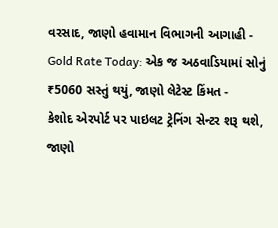વરસાદ, જાણો હવામાન વિભાગની આગાહી -
Gold Rate Today: એક જ અઠવાડિયામાં સોનું ₹5060 સસ્તું થયું, જાણો લેટેસ્ટ કિંમત -
કેશોદ એરપોર્ટ પર પાઇલટ ટ્રેનિંગ સેન્ટર શરૂ થશે, જાણો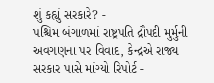શું કહ્યું સરકારે? -
પશ્ચિમ બંગાળમાં રાષ્ટ્રપતિ દ્રૌપદી મુર્મુની અવગણના પર વિવાદ, કેન્દ્રએ રાજ્ય સરકાર પાસે માંગ્યો રિપોર્ટ -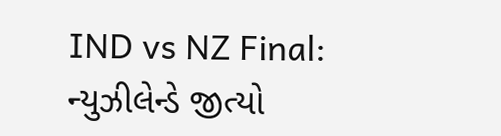IND vs NZ Final: ન્યુઝીલેન્ડે જીત્યો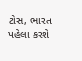ટોસ, ભારત પહેલા કરશે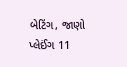બેટિંગ, જાણો પ્લેઈંગ 11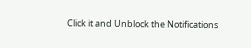Click it and Unblock the Notifications